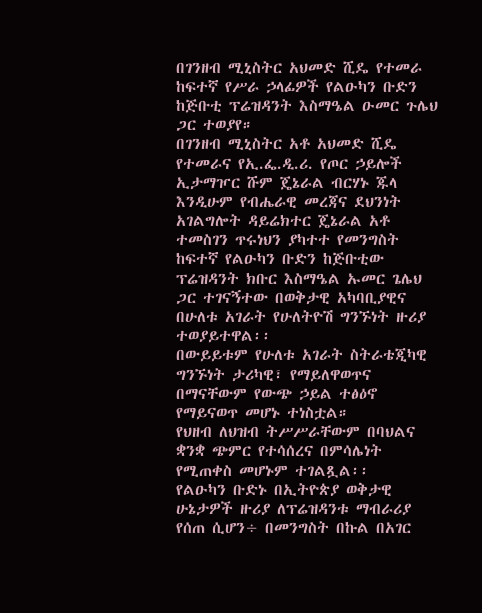በገንዘብ ሚኒስትር አህመድ ሺዴ የተመራ ከፍተኛ የሥራ ኃላፊዎች የልዑካን ቡድን ከጅቡቲ ፕሬዝዳንት እስማዔል ዑመር ጉሌህ ጋር ተወያየ።
በገንዘብ ሚኒስትር አቶ አህመድ ሺዴ የተመራና የኢ.ፌ.ዲ.ሪ. የጦር ኃይሎች ኢታማዦር ሹም ጄኔራል ብርሃኑ ጁላ እንዲሁም የብሔራዊ መረጃና ደህንነት አገልግሎት ዳይሬክተር ጄኔራል አቶ ተመስገን ጥሩነህን ያካተተ የመንግስት ከፍተኛ የልዑካን ቡድን ከጅቡቲው ፕሬዝዳንት ክቡር እስማዔል ኡመር ጌሌህ ጋር ተገናኝተው በወቅታዊ አካባቢያዊና በሁለቱ አገራት የሁለትዮሽ ግንኙነት ዙሪያ ተወያይተዋል፡፡
በውይይቱም የሁለቱ አገራት ስትራቴጂካዊ ግንኙነት ታሪካዊ፣ የማይለዋወጥና በማናቸውም የውጭ ኃይል ተፅዕኖ የማይናወጥ መሆኑ ተነስቷል።
የህዘብ ለህዝብ ትሥሥራቸውም በባህልና ቋንቋ ጭምር የተሳሰረና በምሳሌነት የሚጠቀስ መሆኑም ተገልጿል፡፡
የልዑካን ቡድኑ በኢትዮጵያ ወቅታዊ ሁኔታዎች ዙሪያ ለፕሬዝዳንቱ ማብራሪያ የሰጠ ሲሆን÷ በመንግስት በኩል በአገር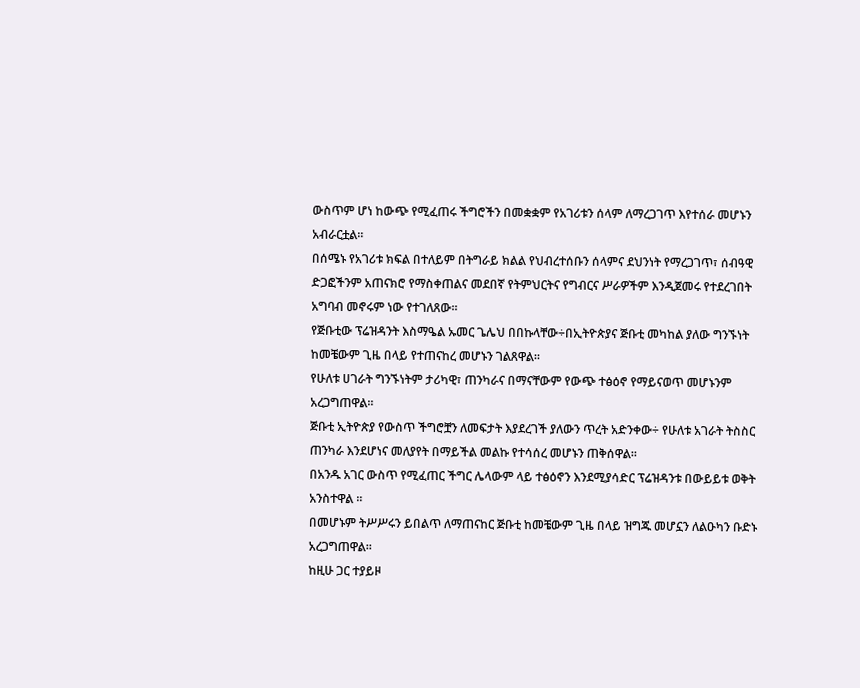ውስጥም ሆነ ከውጭ የሚፈጠሩ ችግሮችን በመቋቋም የአገሪቱን ሰላም ለማረጋገጥ እየተሰራ መሆኑን አብራርቷል።
በሰሜኑ የአገሪቱ ክፍል በተለይም በትግራይ ክልል የህብረተሰቡን ሰላምና ደህንነት የማረጋገጥ፣ ሰብዓዊ ድጋፎችንም አጠናክሮ የማስቀጠልና መደበኛ የትምህርትና የግብርና ሥራዎችም እንዲጀመሩ የተደረገበት አግባብ መኖሩም ነው የተገለጸው፡፡
የጅቡቲው ፕሬዝዳንት እስማዔል ኡመር ጌሌህ በበኩላቸው÷በኢትዮጵያና ጅቡቲ መካከል ያለው ግንኙነት ከመቼውም ጊዜ በላይ የተጠናከረ መሆኑን ገልጸዋል።
የሁለቱ ሀገራት ግንኙነትም ታሪካዊ፣ ጠንካራና በማናቸውም የውጭ ተፅዕኖ የማይናወጥ መሆኑንም አረጋግጠዋል፡፡
ጅቡቲ ኢትዮጵያ የውስጥ ችግሮቿን ለመፍታት እያደረገች ያለውን ጥረት አድንቀው÷ የሁለቱ አገራት ትስስር ጠንካራ እንደሆነና መለያየት በማይችል መልኩ የተሳሰረ መሆኑን ጠቅሰዋል።
በአንዱ አገር ውስጥ የሚፈጠር ችግር ሌላውም ላይ ተፅዕኖን እንደሚያሳድር ፕሬዝዳንቱ በውይይቱ ወቅት አንስተዋል ፡፡
በመሆኑም ትሥሥሩን ይበልጥ ለማጠናከር ጅቡቲ ከመቼውም ጊዜ በላይ ዝግጁ መሆኗን ለልዑካን ቡድኑ አረጋግጠዋል፡፡
ከዚሁ ጋር ተያይዞ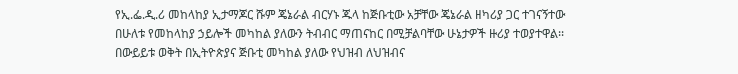የኢ.ፌ.ዲ.ሪ መከላከያ ኢታማጆር ሹም ጄኔራል ብርሃኑ ጁላ ከጅቡቲው አቻቸው ጄኔራል ዘካሪያ ጋር ተገናኝተው በሁለቱ የመከላከያ ኃይሎች መካከል ያለውን ትብብር ማጠናከር በሚቻልባቸው ሁኔታዎች ዙሪያ ተወያተዋል፡፡
በውይይቱ ወቅት በኢትዮጵያና ጅቡቲ መካከል ያለው የህዝብ ለህዝብና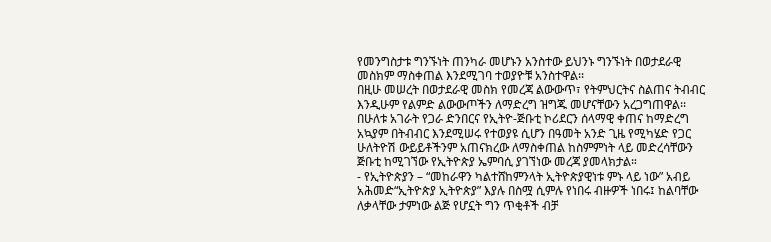የመንግስታቱ ግንኙነት ጠንካራ መሆኑን አንስተው ይህንኑ ግንኙነት በወታደራዊ መስክም ማስቀጠል እንደሚገባ ተወያዮቹ አንስተዋል፡፡
በዚሁ መሠረት በወታደራዊ መስክ የመረጃ ልውውጥ፣ የትምህርትና ስልጠና ትብብር እንዲሁም የልምድ ልውውጦችን ለማድረግ ዝግጁ መሆናቸውን አረጋግጠዋል፡፡
በሁለቱ አገራት የጋራ ድንበርና የኢትዮ-ጅቡቲ ኮሪደርን ሰላማዊ ቀጠና ከማድረግ አኳያም በትብብር እንደሚሠሩ የተወያዩ ሲሆን በዓመት አንድ ጊዜ የሚካሄድ የጋር ሁለትዮሽ ውይይቶችንም አጠናክረው ለማስቀጠል ከስምምነት ላይ መድረሳቸውን ጅቡቲ ከሚገኘው የኢትዮጵያ ኤምባሲ ያገኘነው መረጃ ያመላክታል።
- የኢትዮጵያን – “መከራዋን ካልተሸከምንላት ኢትዮጵያዊነቱ ምኑ ላይ ነው” አብይ አሕመድ“ኢትዮጵያ ኢትዮጵያ” እያሉ በስሟ ሲምሉ የነበሩ ብዙዎች ነበሩ፤ ከልባቸው ለቃላቸው ታምነው ልጅ የሆኗት ግን ጥቂቶች ብቻ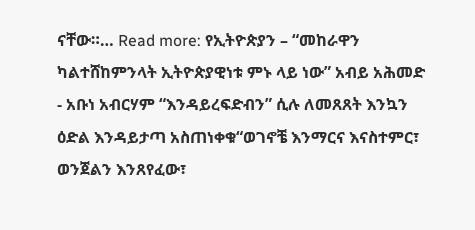ናቸው።… Read more: የኢትዮጵያን – “መከራዋን ካልተሸከምንላት ኢትዮጵያዊነቱ ምኑ ላይ ነው” አብይ አሕመድ
- አቡነ አብርሃም “እንዳይረፍድብን” ሲሉ ለመጸጸት እንኳን ዕድል እንዳይታጣ አስጠነቀቁ“ወገኖቼ እንማርና እናስተምር፣ ወንጀልን እንጸየፈው፣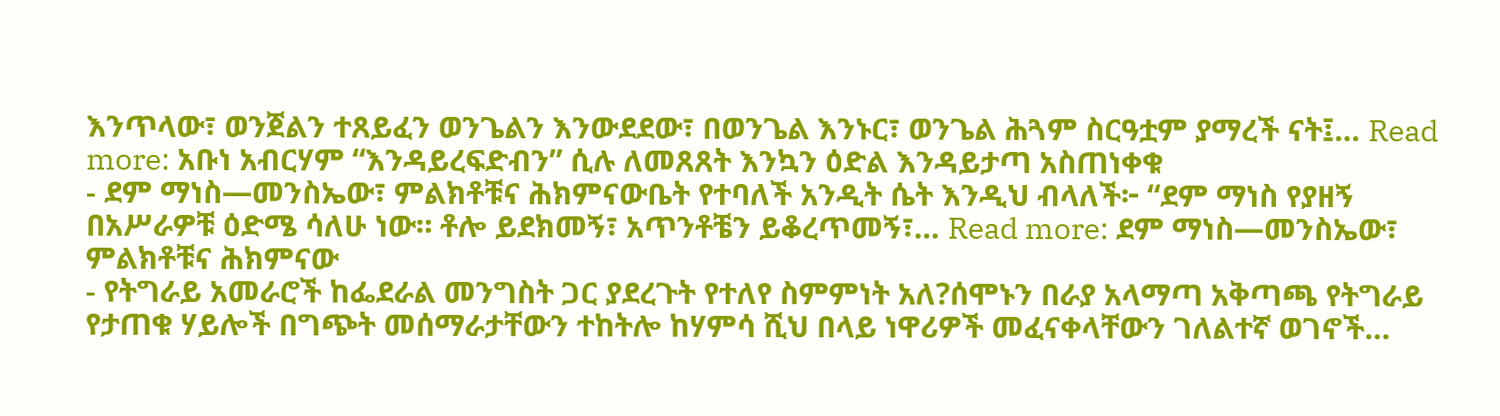እንጥላው፣ ወንጀልን ተጸይፈን ወንጌልን እንውደደው፣ በወንጌል እንኑር፣ ወንጌል ሕጓም ስርዓቷም ያማረች ናት፤… Read more: አቡነ አብርሃም “እንዳይረፍድብን” ሲሉ ለመጸጸት እንኳን ዕድል እንዳይታጣ አስጠነቀቁ
- ደም ማነስ—መንስኤው፣ ምልክቶቹና ሕክምናውቤት የተባለች አንዲት ሴት እንዲህ ብላለች፦ “ደም ማነስ የያዘኝ በአሥራዎቹ ዕድሜ ሳለሁ ነው። ቶሎ ይደክመኝ፣ አጥንቶቼን ይቆረጥመኝ፣… Read more: ደም ማነስ—መንስኤው፣ ምልክቶቹና ሕክምናው
- የትግራይ አመራሮች ከፌደራል መንግስት ጋር ያደረጉት የተለየ ስምምነት አለ?ሰሞኑን በራያ አላማጣ አቅጣጫ የትግራይ የታጠቁ ሃይሎች በግጭት መሰማራታቸውን ተከትሎ ከሃምሳ ሺህ በላይ ነዋሪዎች መፈናቀላቸውን ገለልተኛ ወገኖች…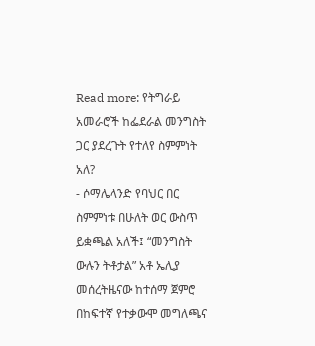Read more: የትግራይ አመራሮች ከፌደራል መንግስት ጋር ያደረጉት የተለየ ስምምነት አለ?
- ሶማሌላንድ የባህር በር ስምምነቱ በሁለት ወር ውስጥ ይቋጫል አለች፤ “መንግስት ውሉን ትቶታል” አቶ ኤሊያ መሰረትዜናው ከተሰማ ጀምሮ በከፍተኛ የተቃውሞ መግለጫና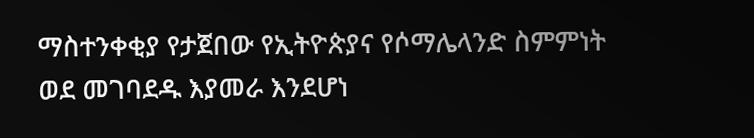ማስተንቀቂያ የታጀበው የኢትዮጵያና የሶማሌላንድ ስምምነት ወደ መገባደዱ እያመራ እንደሆነ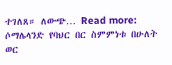ተገለጸ። ለውጭ… Read more: ሶማሌላንድ የባህር በር ስምምነቱ በሁለት ወር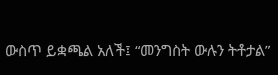ውስጥ ይቋጫል አለች፤ “መንግስት ውሉን ትቶታል”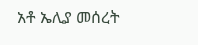አቶ ኤሊያ መሰረት